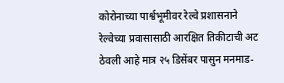कोरोनाच्या पार्श्वभूमीवर रेल्वे प्रशासनाने रेल्वेच्या प्रवासासाठी आरक्षित तिकीटाची अट ठेवली आहे मात्र २५ डिसेंबर पासुन मनमाड-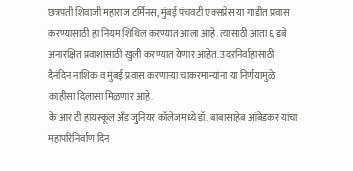छत्रपती शिवाजी महाराज टर्मिनस, मुंबई पंचवटी एक्सप्रेस या गाडीत प्रवास करण्यासाठी हा नियम शिथिल करण्यात आला आहे. त्यासाठी आता ६ डबे अनारक्षित प्रवाशांसाठी खुली करण्यात येणार आहेत. उदरनिर्वाहासाठी दैनंदिन नाशिक व मुंबई प्रवास करणाऱ्या चाकरमान्यांना या निर्णयामुळे काहीसा दिलासा मिळणार आहे.
के आर टी हायस्कूल अँड जुनियर कॉलेजमध्ये डॉ. बाबासाहेब आंबेडकर यांचा महापरिनिर्वाण दिन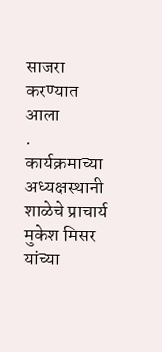साजरा करण्यात आला
. कार्यक्रमाच्या अध्यक्षस्थानी शाळेचे प्राचार्य मुकेश मिसर यांच्या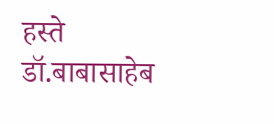हस्ते डॉ.बाबासाहेब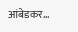आंबेडकर...